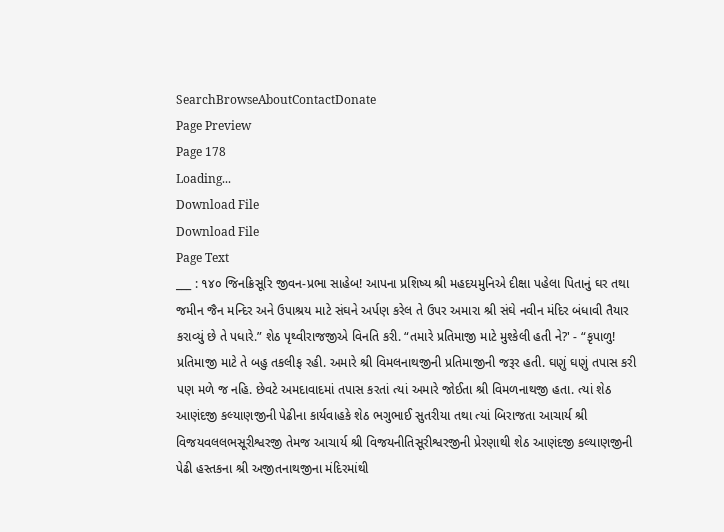SearchBrowseAboutContactDonate
Page Preview
Page 178
Loading...
Download File
Download File
Page Text
___ : ૧૪૦ જિનક્રિસૂરિ જીવન-પ્રભા સાહેબ! આપના પ્રશિષ્ય શ્રી મહદયમુનિએ દીક્ષા પહેલા પિતાનું ઘર તથા જમીન જૈન મન્દિર અને ઉપાશ્રય માટે સંઘને અર્પણ કરેલ તે ઉપર અમારા શ્રી સંઘે નવીન મંદિર બંધાવી તૈયાર કરાવ્યું છે તે પધારે.” શેઠ પૃથ્વીરાજજીએ વિનતિ કરી. “તમારે પ્રતિમાજી માટે મુશ્કેલી હતી ને?' - “કૃપાળુ! પ્રતિમાજી માટે તે બહુ તકલીફ રહી. અમારે શ્રી વિમલનાથજીની પ્રતિમાજીની જરૂર હતી. ઘણું ઘણું તપાસ કરી પણ મળે જ નહિ. છેવટે અમદાવાદમાં તપાસ કરતાં ત્યાં અમારે જોઈતા શ્રી વિમળનાથજી હતા. ત્યાં શેઠ આણંદજી કલ્યાણજીની પેઢીના કાર્યવાહકે શેઠ ભગુભાઈ સુતરીયા તથા ત્યાં બિરાજતા આચાર્ય શ્રી વિજયવલલભસૂરીશ્વરજી તેમજ આચાર્ય શ્રી વિજયનીતિસૂરીશ્વરજીની પ્રેરણાથી શેઠ આણંદજી કલ્યાણજીની પેઢી હસ્તકના શ્રી અજીતનાથજીના મંદિરમાંથી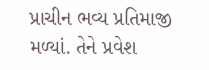પ્રાચીન ભવ્ય પ્રતિમાજી મળ્યાં. તેને પ્રવેશ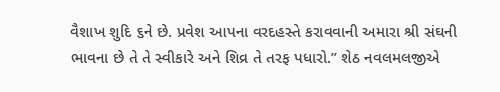વૈશાખ શુદિ ૬ને છે. પ્રવેશ આપના વરદહસ્તે કરાવવાની અમારા શ્રી સંઘની ભાવના છે તે તે સ્વીકારે અને શિવ્ર તે તરફ પધારો.” શેઠ નવલમલજીએ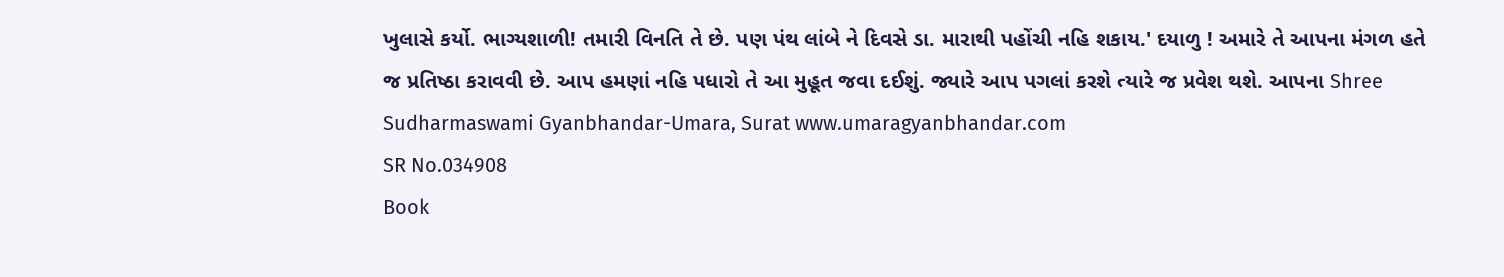ખુલાસે કર્યો. ભાગ્યશાળી! તમારી વિનતિ તે છે. પણ પંથ લાંબે ને દિવસે ડા. મારાથી પહોંચી નહિ શકાય.' દયાળુ ! અમારે તે આપના મંગળ હતે જ પ્રતિષ્ઠા કરાવવી છે. આપ હમણાં નહિ પધારો તે આ મુહૂત જવા દઈશું. જ્યારે આપ પગલાં કરશે ત્યારે જ પ્રવેશ થશે. આપના Shree Sudharmaswami Gyanbhandar-Umara, Surat www.umaragyanbhandar.com
SR No.034908
Book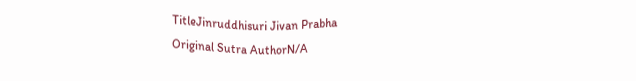TitleJinruddhisuri Jivan Prabha
Original Sutra AuthorN/A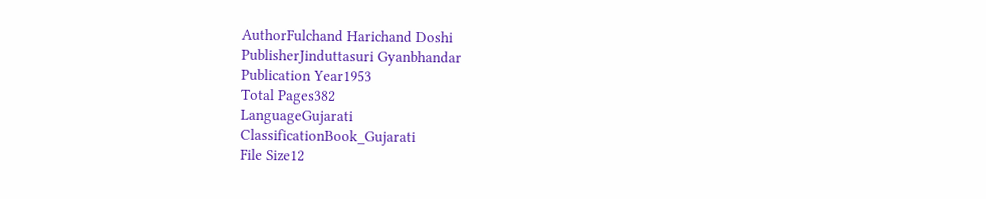AuthorFulchand Harichand Doshi
PublisherJinduttasuri Gyanbhandar
Publication Year1953
Total Pages382
LanguageGujarati
ClassificationBook_Gujarati
File Size12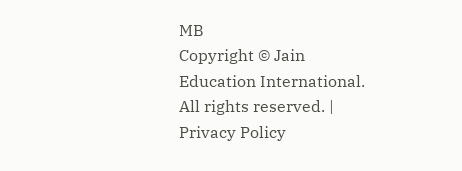MB
Copyright © Jain Education International. All rights reserved. | Privacy Policy